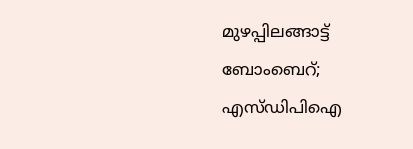മുഴപ്പിലങ്ങാട്ട് ബോംബെറ്; എസ്ഡിപിഐ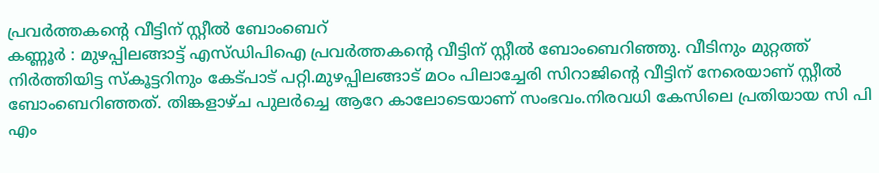പ്രവർത്തകൻ്റെ വീട്ടിന് സ്റ്റീൽ ബോംബെറ്
കണ്ണൂർ : മുഴപ്പിലങ്ങാട്ട് എസ്ഡിപിഐ പ്രവർത്തകൻ്റെ വീട്ടിന് സ്റ്റീൽ ബോംബെറിഞ്ഞു. വീടിനും മുറ്റത്ത് നിർത്തിയിട്ട സ്കൂട്ടറിനും കേട്പാട് പറ്റി.മുഴപ്പിലങ്ങാട് മഠം പിലാച്ചേരി സിറാജിൻ്റെ വീട്ടിന് നേരെയാണ് സ്റ്റീൽ ബോംബെറിഞ്ഞത്. തിങ്കളാഴ്ച പുലർച്ചെ ആറേ കാലോടെയാണ് സംഭവം.നിരവധി കേസിലെ പ്രതിയായ സി പി എം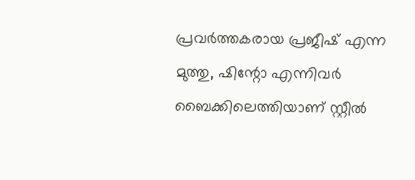പ്രവർത്തകരായ പ്രജീഷ് എന്ന മുത്തു, ഷിന്റോ എന്നിവർ ബൈക്കിലെത്തിയാണ് സ്റ്റീൽ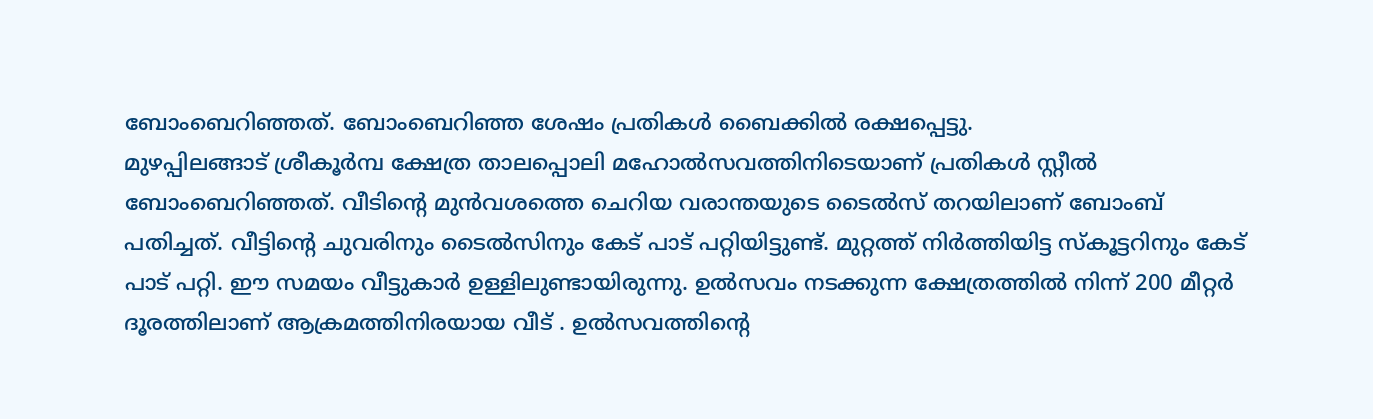ബോംബെറിഞ്ഞത്. ബോംബെറിഞ്ഞ ശേഷം പ്രതികൾ ബൈക്കിൽ രക്ഷപ്പെട്ടു.
മുഴപ്പിലങ്ങാട് ശ്രീകൂർമ്പ ക്ഷേത്ര താലപ്പൊലി മഹോൽസവത്തിനിടെയാണ് പ്രതികൾ സ്റ്റീൽ ബോംബെറിഞ്ഞത്. വീടിൻ്റെ മുൻവശത്തെ ചെറിയ വരാന്തയുടെ ടൈൽസ് തറയിലാണ് ബോംബ് പതിച്ചത്. വീട്ടിൻ്റെ ചുവരിനും ടൈൽസിനും കേട് പാട് പറ്റിയിട്ടുണ്ട്. മുറ്റത്ത് നിർത്തിയിട്ട സ്കൂട്ടറിനും കേട് പാട് പറ്റി. ഈ സമയം വീട്ടുകാർ ഉള്ളിലുണ്ടായിരുന്നു. ഉൽസവം നടക്കുന്ന ക്ഷേത്രത്തിൽ നിന്ന് 200 മീറ്റർ ദൂരത്തിലാണ് ആക്രമത്തിനിരയായ വീട് . ഉൽസവത്തിൻ്റെ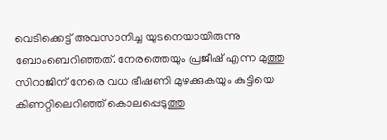വെടിക്കെട്ട് അവസാനിച്ച യുടനെയായിരുന്നു ബോംബെറിഞ്ഞത്. നേരത്തെയും പ്രജീഷ് എന്ന മുത്തു സിറാജിന് നേരെ വധ ഭീഷണി മുഴക്കുകയും കുട്ടിയെ കിണറ്റിലെറിഞ്ഞ് കൊലപ്പെടുത്തു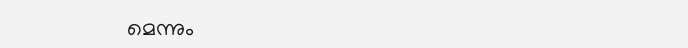മെന്നും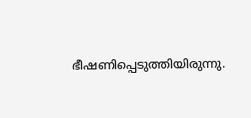ഭീഷണിപ്പെടുത്തിയിരുന്നു.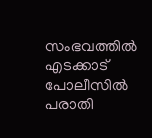സംഭവത്തിൽ എടക്കാട് പോലീസിൽ പരാതി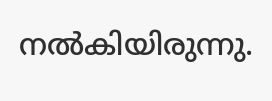നൽകിയിരുന്നു.